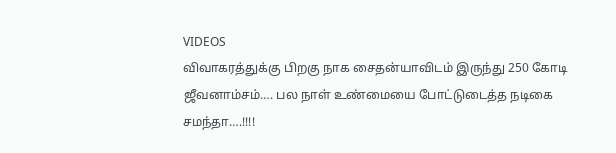VIDEOS
விவாகரத்துக்கு பிறகு நாக சைதன்யாவிடம் இருந்து 250 கோடி ஜீவனாம்சம்…. பல நாள் உண்மையை போட்டுடைத்த நடிகை சமந்தா….!!!!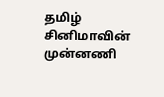தமிழ் சினிமாவின் முன்னணி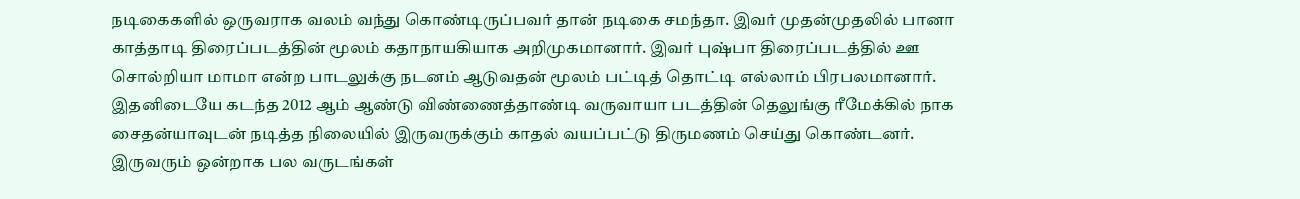நடிகைகளில் ஒருவராக வலம் வந்து கொண்டிருப்பவர் தான் நடிகை சமந்தா. இவர் முதன்முதலில் பானா காத்தாடி திரைப்படத்தின் மூலம் கதாநாயகியாக அறிமுகமானார். இவர் புஷ்பா திரைப்படத்தில் ஊ சொல்றியா மாமா என்ற பாடலுக்கு நடனம் ஆடுவதன் மூலம் பட்டித் தொட்டி எல்லாம் பிரபலமானார். இதனிடையே கடந்த 2012 ஆம் ஆண்டு விண்ணைத்தாண்டி வருவாயா படத்தின் தெலுங்கு ரீமேக்கில் நாக சைதன்யாவுடன் நடித்த நிலையில் இருவருக்கும் காதல் வயப்பட்டு திருமணம் செய்து கொண்டனர்.
இருவரும் ஒன்றாக பல வருடங்கள்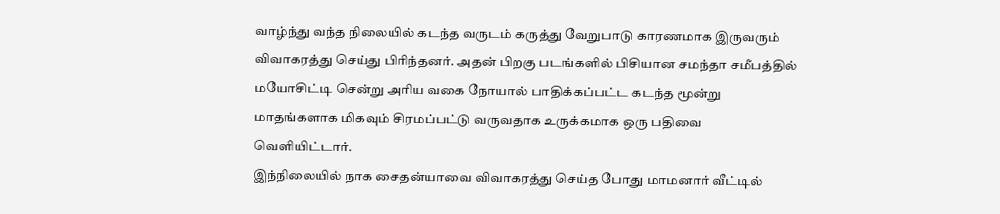வாழ்ந்து வந்த நிலையில் கடந்த வருடம் கருத்து வேறுபாடு காரணமாக இருவரும் விவாகரத்து செய்து பிரிந்தனர். அதன் பிறகு படங்களில் பிசியான சமந்தா சமீபத்தில் மயோசிட்டி சென்று அரிய வகை நோயால் பாதிக்கப்பட்ட கடந்த மூன்று மாதங்களாக மிகவும் சிரமப்பட்டு வருவதாக உருக்கமாக ஒரு பதிவை வெளியிட்டார்.
இந்நிலையில் நாக சைதன்யாவை விவாகரத்து செய்த போது மாமனார் வீட்டில்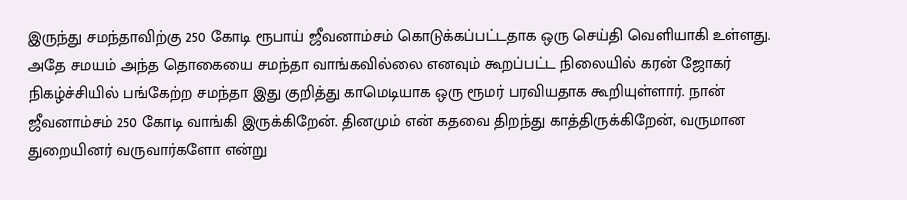இருந்து சமந்தாவிற்கு 250 கோடி ரூபாய் ஜீவனாம்சம் கொடுக்கப்பட்டதாக ஒரு செய்தி வெளியாகி உள்ளது. அதே சமயம் அந்த தொகையை சமந்தா வாங்கவில்லை எனவும் கூறப்பட்ட நிலையில் கரன் ஜோகர் நிகழ்ச்சியில் பங்கேற்ற சமந்தா இது குறித்து காமெடியாக ஒரு ரூமர் பரவியதாக கூறியுள்ளார். நான் ஜீவனாம்சம் 250 கோடி வாங்கி இருக்கிறேன். தினமும் என் கதவை திறந்து காத்திருக்கிறேன், வருமான துறையினர் வருவார்களோ என்று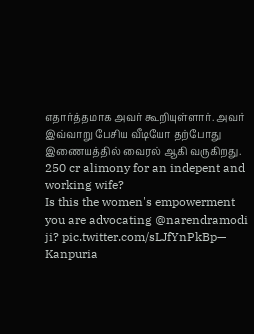எதார்த்தமாக அவர் கூறியுள்ளார். அவர் இவ்வாறு பேசிய வீடியோ தற்போது இணையத்தில் வைரல் ஆகி வருகிறது.
250 cr alimony for an indepent and working wife?
Is this the women's empowerment you are advocating @narendramodi ji? pic.twitter.com/sLJfYnPkBp— Kanpuria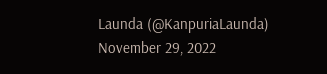Launda (@KanpuriaLaunda) November 29, 2022